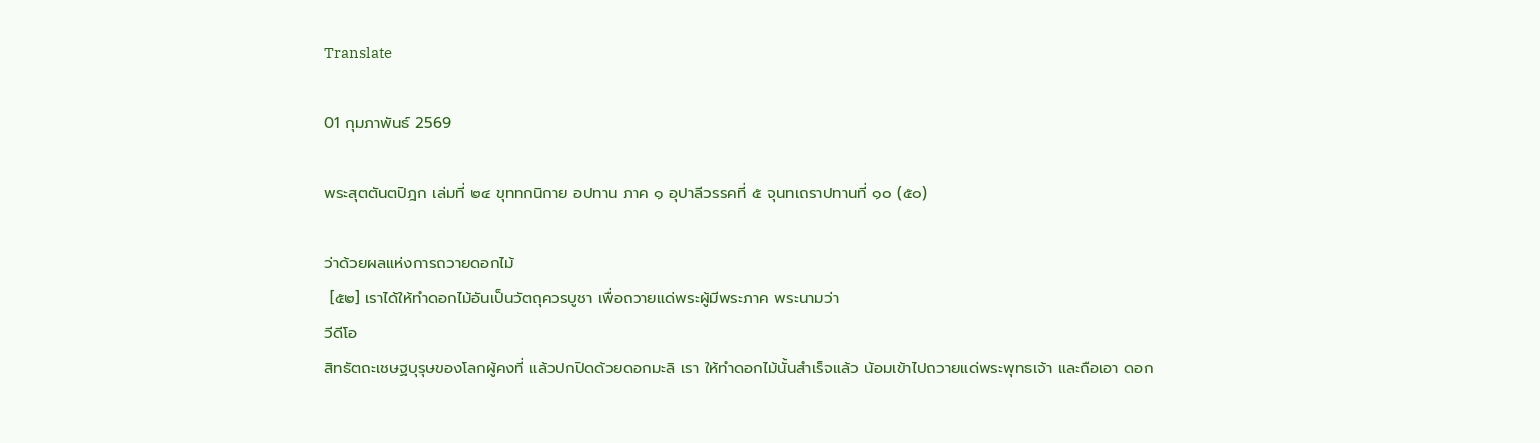Translate

01 กุมภาพันธ์ 2569

พระสุตตันตปิฎก เล่มที่ ๒๔ ขุททกนิกาย อปทาน ภาค ๑ อุปาลีวรรคที่ ๕ จุนทเถราปทานที่ ๑๐ (๕๐)

ว่าด้วยผลแห่งการถวายดอกไม้
 [๕๒] เราได้ให้ทำดอกไม้อันเป็นวัตถุควรบูชา เพื่อถวายแด่พระผู้มีพระภาค พระนามว่า
วีดีโอ
สิทธัตถะเชษฐบุรุษของโลกผู้คงที่ แล้วปกปิดด้วยดอกมะลิ เรา ให้ทำดอกไม้นั้นสำเร็จแล้ว น้อมเข้าไปถวายแด่พระพุทธเจ้า และถือเอา ดอก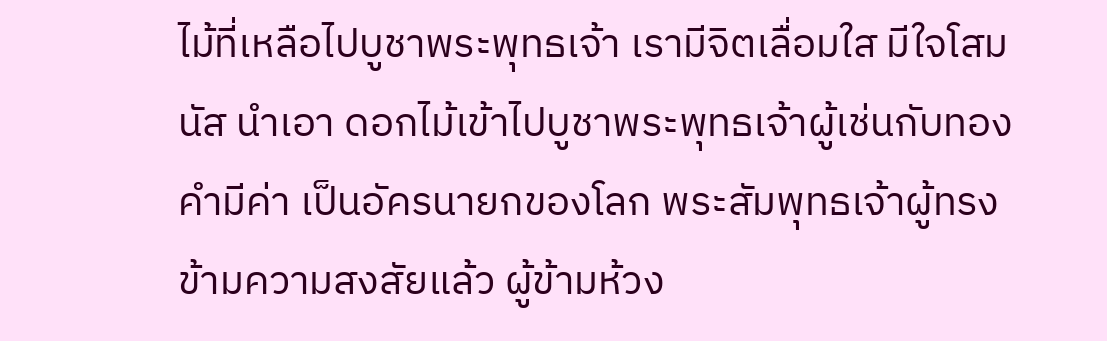ไม้ที่เหลือไปบูชาพระพุทธเจ้า เรามีจิตเลื่อมใส มีใจโสมนัส นำเอา ดอกไม้เข้าไปบูชาพระพุทธเจ้าผู้เช่นกับทองคำมีค่า เป็นอัครนายกของโลก พระสัมพุทธเจ้าผู้ทรงข้ามความสงสัยแล้ว ผู้ข้ามห้วง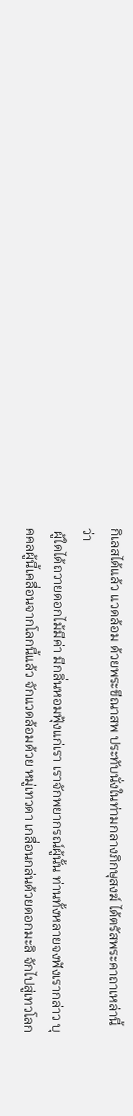กิเลสได้แล้ว แวดล้อม ด้วยพระขีณาสพ ประทับนั่งในท่ามกลางภิกษุสงฆ์ ได้ตรัสพระคาถาเหล่านี้ ว่า
 ผู้ใดได้ถวายดอกไม้มีค่า มีกลิ่นหอมฟุ้งแก่เรา เราจักพยากรณ์ผู้นั้น ท่านทั้งหลายจงฟังเรากล่าว บุคคลผู้นี้เคลื่อนจากโลกนี้แล้ว จักแวดล้อมด้วย หมู่เทวดา เกลื่อนกล่นด้วยดอกมะลิ จักไปสู่เทวโลก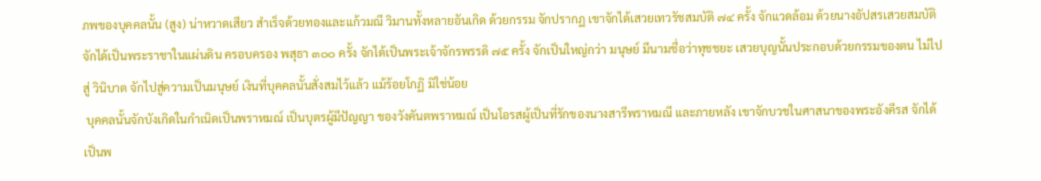ภพของบุคคลนั้น (สูง) น่าหวาดเสียว สำเร็จด้วยทองและแก้วมณี วิมานทั้งหลายอันเกิด ด้วยกรรม จักปรากฏ เขาจักได้เสวยเทวรัชสมบัติ ๗๔ ครั้ง จักแวดล้อม ด้วยนางอัปสรเสวยสมบัติ จักได้เป็นพระราชาในแผ่นดิน ครอบครอง พสุธา ๓๐๐ ครั้ง จักได้เป็นพระเจ้าจักรพรรดิ ๗๕ ครั้ง จักเป็นใหญ่กว่า มนุษย์ มีนามชื่อว่าทุชชยะ เสวยบุญนั้นประกอบด้วยกรรมของตน ไม่ไปสู่ วินิบาต จักไปสู่ความเป็นมนุษย์ เงินที่บุคคลนั้นสั่งสมไว้แล้ว แม้ร้อยโกฏิ มิใช่น้อย
 บุคคลนั้นจักบังเกิดในกำเนิดเป็นพราหมณ์ เป็นบุตรผู้มีปัญญา ของวังคันตพราหมณ์ เป็นโอรสผู้เป็นที่รักของนางสารีพราหมณี และภายหลัง เขาจักบวชในศาสนาของพระอังคีรส จักได้เป็นพ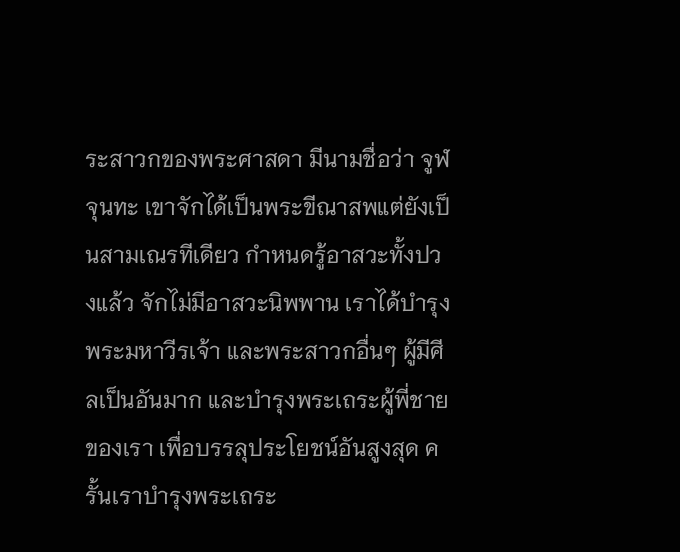ระสาวกของพระศาสดา มีนามชื่อว่า จูฬจุนทะ เขาจักได้เป็นพระขีณาสพแต่ยังเป็นสามเณรทีเดียว กำหนดรู้อาสวะทั้งปวงแล้ว จักไม่มีอาสวะนิพพาน เราได้บำรุงพระมหาวีรเจ้า และพระสาวกอื่นๆ ผู้มีศีลเป็นอันมาก และบำรุงพระเถระผู้พี่ชายของเรา เพื่อบรรลุประโยชน์อันสูงสุด ครั้นเราบำรุงพระเถระ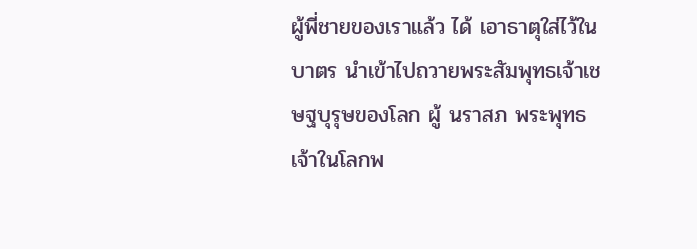ผู้พี่ชายของเราแล้ว ได้ เอาธาตุใส่ไว้ในบาตร นำเข้าไปถวายพระสัมพุทธเจ้าเชษฐบุรุษของโลก ผู้ นราสภ พระพุทธเจ้าในโลกพ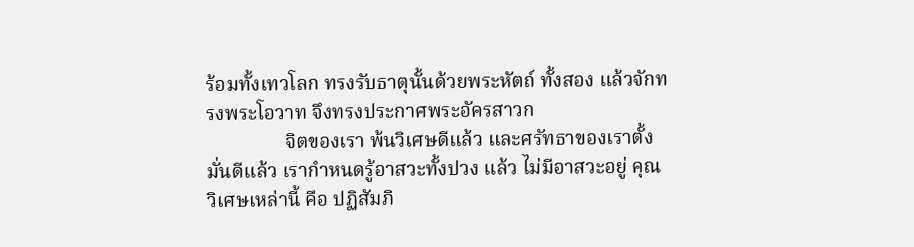ร้อมทั้งเทวโลก ทรงรับธาตุนั้นด้วยพระหัตถ์ ทั้งสอง แล้วจักทรงพระโอวาท จึงทรงประกาศพระอัครสาวก
                จิตของเรา พ้นวิเศษดีแล้ว และศรัทธาของเราตั้งมั่นดีแล้ว เรากำหนดรู้อาสวะทั้งปวง แล้ว ไม่มีอาสวะอยู่ คุณวิเศษเหล่านี้ คือ ปฏิสัมภิ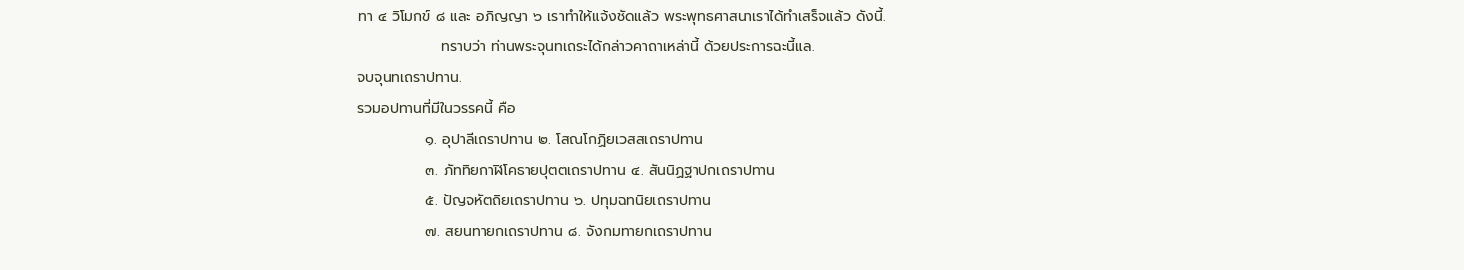ทา ๔ วิโมกข์ ๘ และ อภิญญา ๖ เราทำให้แจ้งชัดแล้ว พระพุทธศาสนาเราได้ทำเสร็จแล้ว ดังนี้.
                ทราบว่า ท่านพระจุนทเถระได้กล่าวคาถาเหล่านี้ ด้วยประการฉะนี้แล.
จบจุนทเถราปทาน.
รวมอปทานที่มีในวรรคนี้ คือ
             ๑. อุปาลีเถราปทาน ๒. โสณโกฏิยเวสสเถราปทาน
             ๓. ภัททิยกาฬิโคธายปุตตเถราปทาน ๔. สันนิฏฐาปกเถราปทาน
             ๕. ปัญจหัตถิยเถราปทาน ๖. ปทุมฉทนิยเถราปทาน
             ๗. สยนทายกเถราปทาน ๘. จังกมทายกเถราปทาน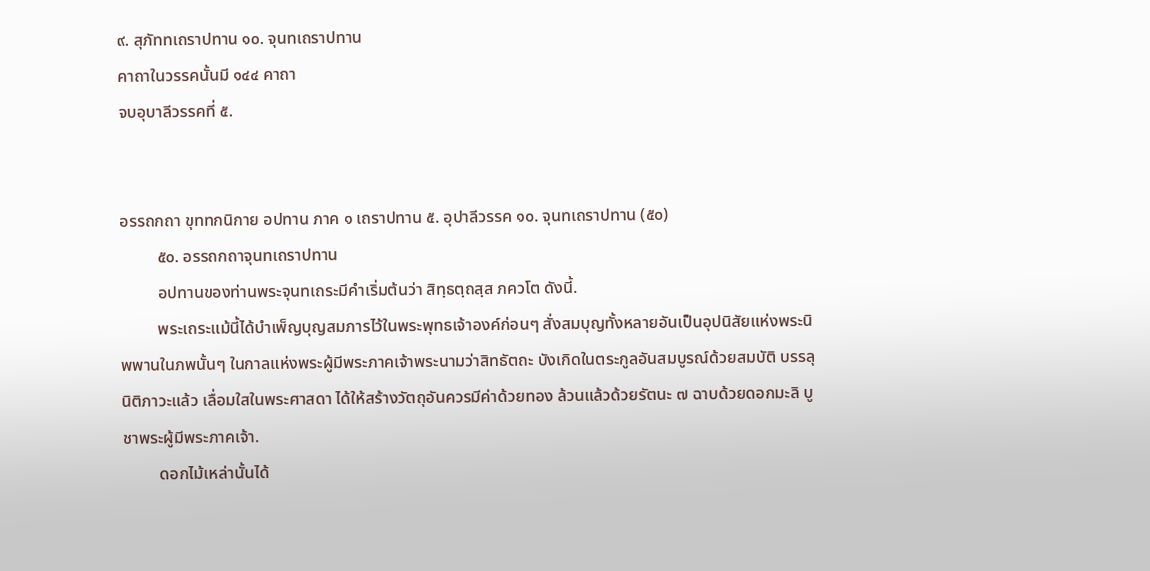๙. สุภัททเถราปทาน ๑๐. จุนทเถราปทาน
คาถาในวรรคนั้นมี ๑๔๔ คาถา
จบอุบาลีวรรคที่ ๕.


อรรถกถา ขุททกนิกาย อปทาน ภาค ๑ เถราปทาน ๕. อุปาลีวรรค ๑๐. จุนทเถราปทาน (๕๐)
         ๕๐. อรรถกถาจุนทเถราปทาน
         อปทานของท่านพระจุนทเถระมีคำเริ่มต้นว่า สิทฺธตฺถสฺส ภควโต ดังนี้.
         พระเถระแม้นี้ได้บำเพ็ญบุญสมภารไว้ในพระพุทธเจ้าองค์ก่อนๆ สั่งสมบุญทั้งหลายอันเป็นอุปนิสัยแห่งพระนิพพานในภพนั้นๆ ในกาลแห่งพระผู้มีพระภาคเจ้าพระนามว่าสิทธัตถะ บังเกิดในตระกูลอันสมบูรณ์ด้วยสมบัติ บรรลุนิติภาวะแล้ว เลื่อมใสในพระศาสดา ได้ให้สร้างวัตถุอันควรมีค่าด้วยทอง ล้วนแล้วด้วยรัตนะ ๗ ฉาบด้วยดอกมะลิ บูชาพระผู้มีพระภาคเจ้า.
         ดอกไม้เหล่านั้นได้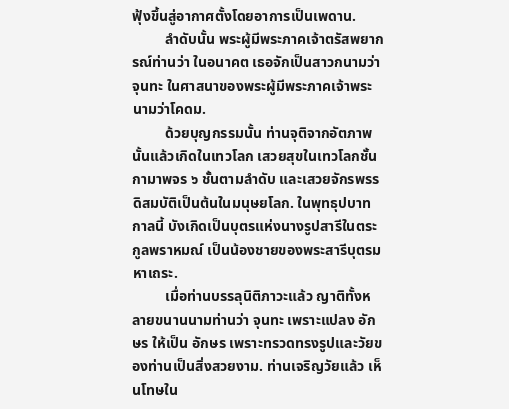ฟุ้งขึ้นสู่อากาศตั้งโดยอาการเป็นเพดาน.
         ลำดับนั้น พระผู้มีพระภาคเจ้าตรัสพยากรณ์ท่านว่า ในอนาคต เธอจักเป็นสาวกนามว่าจุนทะ ในศาสนาของพระผู้มีพระภาคเจ้าพระนามว่าโคดม.
         ด้วยบุญกรรมนั้น ท่านจุติจากอัตภาพนั้นแล้วเกิดในเทวโลก เสวยสุขในเทวโลกชั้นกามาพจร ๖ ชั้นตามลำดับ และเสวยจักรพรรดิสมบัติเป็นต้นในมนุษยโลก. ในพุทธุปบาทกาลนี้ บังเกิดเป็นบุตรแห่งนางรูปสารีในตระกูลพราหมณ์ เป็นน้องชายของพระสารีบุตรมหาเถระ.
         เมื่อท่านบรรลุนิติภาวะแล้ว ญาติทั้งหลายขนานนามท่านว่า จุนทะ เพราะแปลง อักษร ให้เป็น อักษร เพราะทรวดทรงรูปและวัยของท่านเป็นสิ่งสวยงาม. ท่านเจริญวัยแล้ว เห็นโทษใน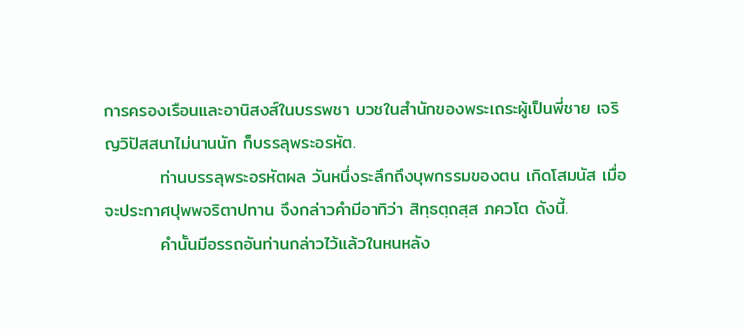การครองเรือนและอานิสงส์ในบรรพชา บวชในสำนักของพระเถระผู้เป็นพี่ชาย เจริญวิปัสสนาไม่นานนัก ก็บรรลุพระอรหัต.
         ท่านบรรลุพระอรหัตผล วันหนึ่งระลึกถึงบุพกรรมของตน เกิดโสมนัส เมื่อจะประกาศปุพพจริตาปทาน จึงกล่าวคำมีอาทิว่า สิทฺธตฺถสฺส ภควโต ดังนี้.
         คำนั้นมีอรรถอันท่านกล่าวไว้แล้วในหนหลัง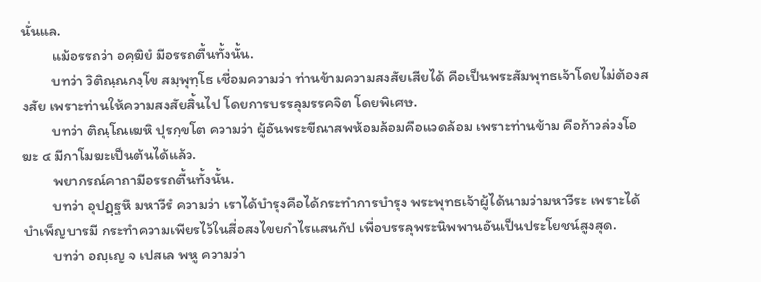นั่นแล.
         แม้อรรถว่า อคฺฆิยํ มีอรรถตื้นทั้งนั้น.
         บทว่า วิติณฺณกงฺโข สมฺพุทฺโธ เชื่อมความว่า ท่านข้ามความสงสัยเสียได้ คือเป็นพระสัมพุทธเจ้าโดยไม่ต้องสงสัย เพราะท่านให้ความสงสัยสิ้นไป โดยการบรรลุมรรคจิต โดยพิเศษ.
         บทว่า ติณฺโณเฆหิ ปุรกฺขโต ความว่า ผู้อันพระขีณาสพห้อมล้อมคือแวดล้อม เพราะท่านข้าม คือก้าวล่วงโอฆะ ๔ มีกาโมฆะเป็นต้นได้แล้ว.
         พยากรณ์คาถามีอรรถตื้นทั้งนั้น.
         บทว่า อุปฏฺฐหึ มหาวีรํ ความว่า เราได้บำรุงคือได้กระทำการบำรุง พระพุทธเจ้าผู้ได้นามว่ามหาวีระ เพราะได้บำเพ็ญบารมี กระทำความเพียรไว้ในสี่อสงไขยกำไรแสนกัป เพื่อบรรลุพระนิพพานอันเป็นประโยชน์สูงสุด.
         บทว่า อญฺเญ จ เปสเล พหู ความว่า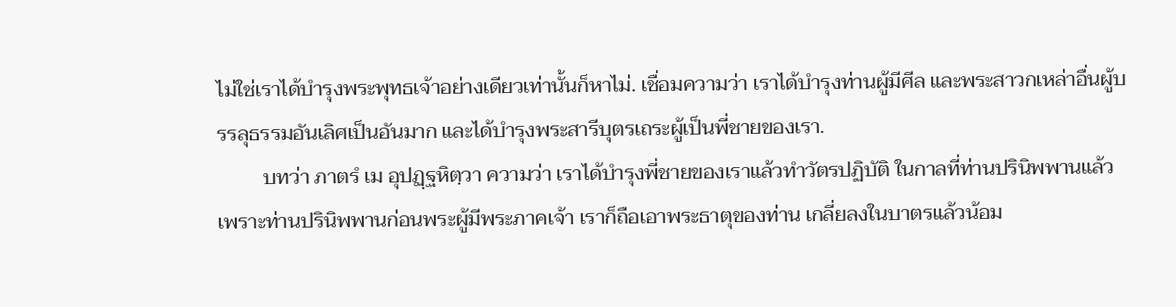ไม่ใช่เราได้บำรุงพระพุทธเจ้าอย่างเดียวเท่านั้นก็หาไม่. เชื่อมความว่า เราได้บำรุงท่านผู้มีศีล และพระสาวกเหล่าอื่นผู้บรรลุธรรมอันเลิศเป็นอันมาก และได้บำรุงพระสารีบุตรเถระผู้เป็นพี่ชายของเรา.
         บทว่า ภาตรํ เม อุปฏฺฐหิตฺวา ความว่า เราได้บำรุงพี่ชายของเราแล้วทำวัตรปฏิบัติ ในกาลที่ท่านปรินิพพานแล้ว เพราะท่านปรินิพพานก่อนพระผู้มีพระภาคเจ้า เราก็ถือเอาพระธาตุของท่าน เกลี่ยลงในบาตรแล้วน้อม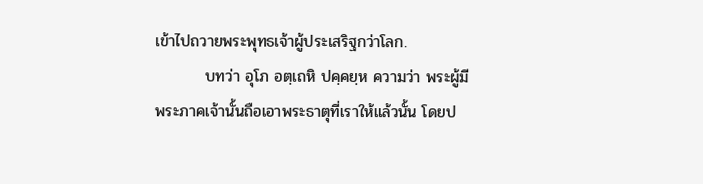เข้าไปถวายพระพุทธเจ้าผู้ประเสริฐกว่าโลก.
         บทว่า อุโภ อตฺเถหิ ปคฺคยฺห ความว่า พระผู้มีพระภาคเจ้านั้นถือเอาพระธาตุที่เราให้แล้วนั้น โดยป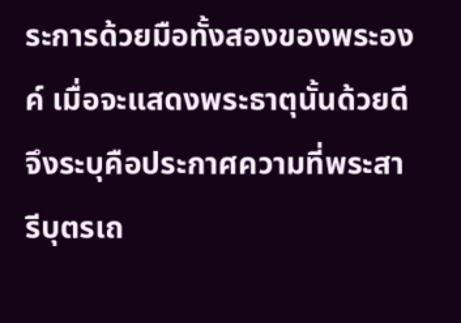ระการด้วยมือทั้งสองของพระองค์ เมื่อจะแสดงพระธาตุนั้นด้วยดี จึงระบุคือประกาศความที่พระสารีบุตรเถ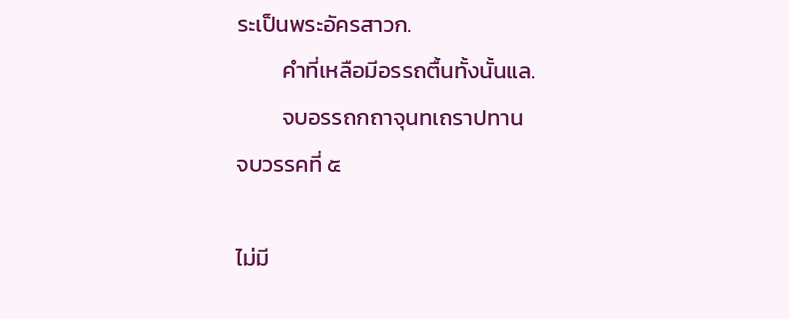ระเป็นพระอัครสาวก.
         คำที่เหลือมีอรรถตื้นทั้งนั้นแล.
         จบอรรถกถาจุนทเถราปทาน
จบวรรคที่ ๕

ไม่มี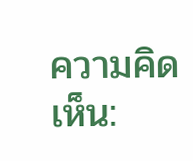ความคิดเห็น: